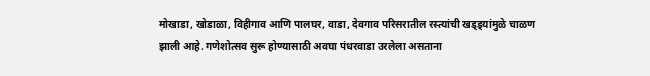मोखाडा, खोडाळा, विहीगाव आणि पालघर, वाडा, देवगाव परिसरातील रस्त्यांची खड्ड्यांमुळे चाळण झाली आहे. गणेशोत्सव सुरू होण्यासाठी अवघा पंधरवाडा उरलेला असताना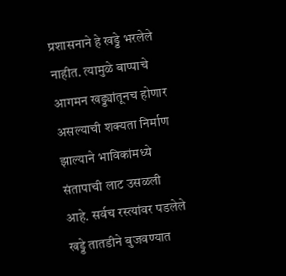प्रशासनाने हे खड्डे भरलेले नाहीत. त्यामुळे बाप्पाचे आगमन खड्ड्यांतूनच होणार असल्याची शक्यता निर्माण झाल्याने भाविकांमध्ये संतापाची लाट उसळली आहे. सर्वच रस्त्यांवर पडलेले खड्डे तातडीने बुजवण्यात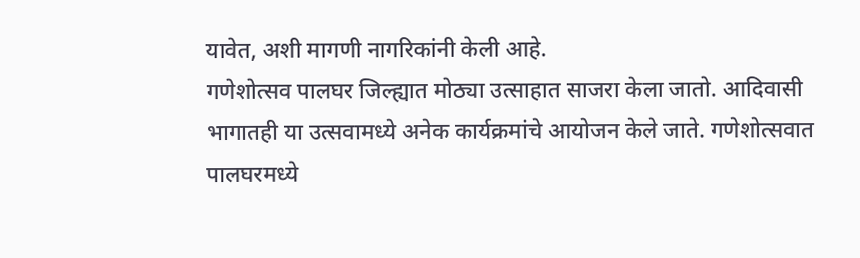यावेत, अशी मागणी नागरिकांनी केली आहे.
गणेशोत्सव पालघर जिल्ह्यात मोठ्या उत्साहात साजरा केला जातो. आदिवासी भागातही या उत्सवामध्ये अनेक कार्यक्रमांचे आयोजन केले जाते. गणेशोत्सवात पालघरमध्ये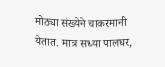मोठ्या संख्येने चाकरमानी येतात. मात्र सध्या पालघर,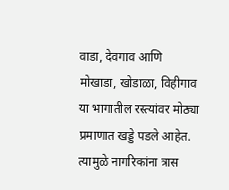वाडा, देवगाव आणि मोखाडा, खोडाळा, विहीगाव या भागातील रस्त्यांवर मोठ्या प्रमाणात खड्डे पडले आहेत. त्यामुळे नागरिकांना त्रास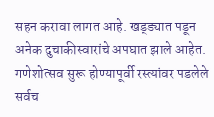सहन करावा लागत आहे. खड्ड्यात पडून अनेक दुचाकीस्वारांचे अपघात झाले आहेत. गणेशोत्सव सुरू होण्यापूर्वी रस्त्यांवर पडलेले सर्वच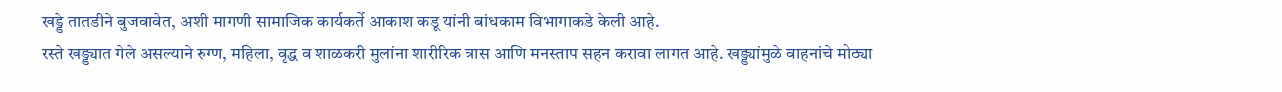खड्डे तातडीने बुजवावेत, अशी मागणी सामाजिक कार्यकर्ते आकाश कडू यांनी बांधकाम विभागाकडे केली आहे.
रस्ते खड्ड्यात गेले असल्याने रुग्ण, महिला, वृद्ध व शाळकरी मुलांना शारीरिक त्रास आणि मनस्ताप सहन करावा लागत आहे. खड्ड्यांमुळे वाहनांचे मोठ्या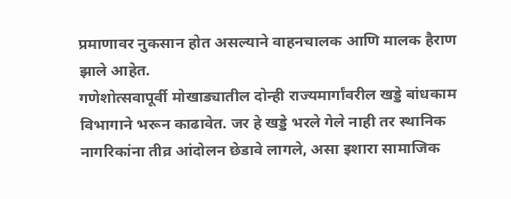प्रमाणावर नुकसान होत असल्याने वाहनचालक आणि मालक हैराण झाले आहेत.
गणेशोत्सवापूर्वी मोखाड्यातील दोन्ही राज्यमार्गांवरील खड्डे बांधकाम विभागाने भरून काढावेत. जर हे खड्डे भरले गेले नाही तर स्थानिक नागरिकांना तीव्र आंदोलन छेडावे लागले, असा इशारा सामाजिक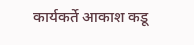कार्यकर्ते आकाश कडू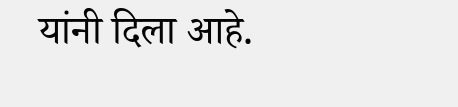यांनी दिला आहे.